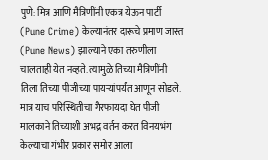पुणे: मित्र आणि मैत्रिणींनी एकत्र येऊन पार्टी (Pune Crime) केल्यानंतर दारूचे प्रमाण जास्त (Pune News) झाल्याने एका तरुणीला चालताही येत नव्हते. त्यामुळे तिच्या मैत्रिणींनी तिला तिच्या पीजीच्या पायऱ्यांपर्यंत आणून सोडले. मात्र याच परिस्थितीचा गैरफायदा घेत पीजी मालकाने तिच्याशी अभद्र वर्तन करत विनयभंग केल्याचा गंभीर प्रकार समोर आला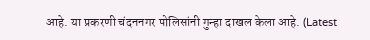आहे. या प्रकरणी चंदननगर पोलिसांनी गुन्हा दाखल केला आहे. (Latest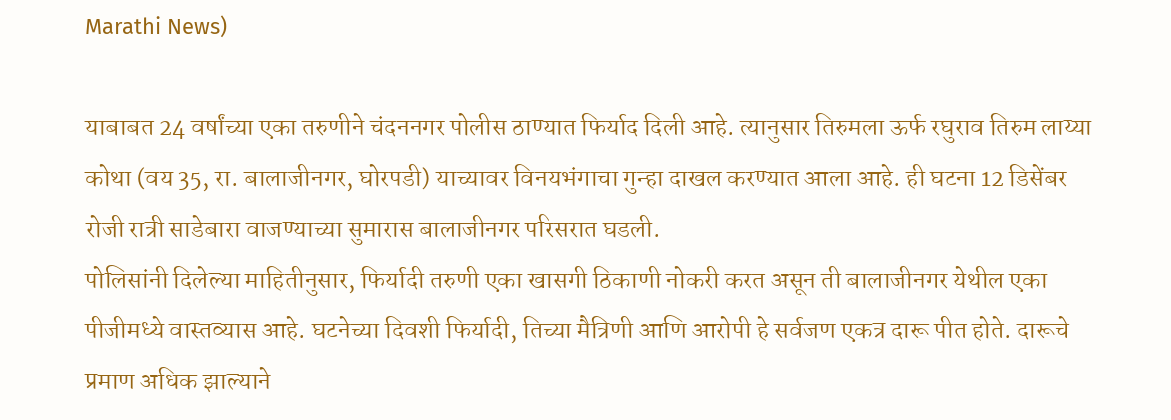Marathi News)

याबाबत 24 वर्षांच्या एका तरुणीने चंदननगर पोलीस ठाण्यात फिर्याद दिली आहे. त्यानुसार तिरुमला ऊर्फ रघुराव तिरुम लाय्या कोथा (वय 35, रा. बालाजीनगर, घोरपडी) याच्यावर विनयभंगाचा गुन्हा दाखल करण्यात आला आहे. ही घटना 12 डिसेंबर रोजी रात्री साडेबारा वाजण्याच्या सुमारास बालाजीनगर परिसरात घडली.
पोलिसांनी दिलेल्या माहितीनुसार, फिर्यादी तरुणी एका खासगी ठिकाणी नोकरी करत असून ती बालाजीनगर येथील एका पीजीमध्ये वास्तव्यास आहे. घटनेच्या दिवशी फिर्यादी, तिच्या मैत्रिणी आणि आरोपी हे सर्वजण एकत्र दारू पीत होते. दारूचे प्रमाण अधिक झाल्याने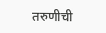तरुणीची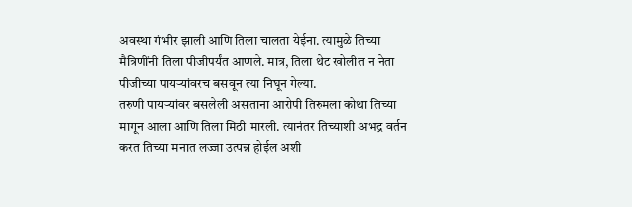अवस्था गंभीर झाली आणि तिला चालता येईना. त्यामुळे तिच्या मैत्रिणींनी तिला पीजीपर्यंत आणले. मात्र, तिला थेट खोलीत न नेता पीजीच्या पायऱ्यांवरच बसवून त्या निघून गेल्या.
तरुणी पायऱ्यांवर बसलेली असताना आरोपी तिरुमला कोथा तिच्या मागून आला आणि तिला मिठी मारली. त्यानंतर तिच्याशी अभद्र वर्तन करत तिच्या मनात लज्जा उत्पन्न होईल अशी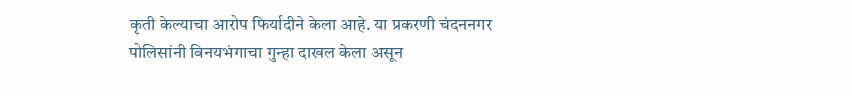कृती केल्याचा आरोप फिर्यादीने केला आहे. या प्रकरणी चंदननगर पोलिसांनी विनयभंगाचा गुन्हा दाखल केला असून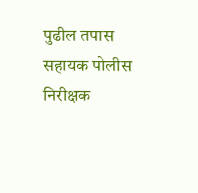पुढील तपास सहायक पोलीस निरीक्षक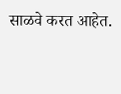साळवे करत आहेत.